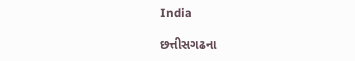India

છત્તીસગઢના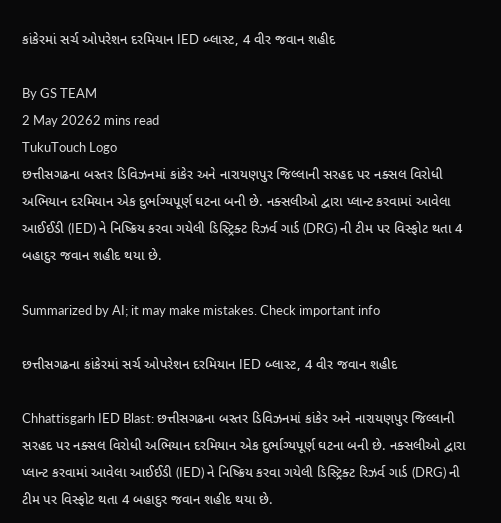કાંકેરમાં સર્ચ ઓપરેશન દરમિયાન IED બ્લાસ્ટ, 4 વીર જવાન શહીદ

By GS TEAM
2 May 20262 mins read
TukuTouch Logo
છત્તીસગઢના બસ્તર ડિવિઝનમાં કાંકેર અને નારાયણપુર જિલ્લાની સરહદ પર નક્સલ વિરોધી અભિયાન દરમિયાન એક દુર્ભાગ્યપૂર્ણ ઘટના બની છે. નક્સલીઓ દ્વારા પ્લાન્ટ કરવામાં આવેલા આઈઈડી (IED) ને નિષ્ક્રિય કરવા ગયેલી ડિસ્ટ્રિક્ટ રિઝર્વ ગાર્ડ (DRG) ની ટીમ પર વિસ્ફોટ થતા 4 બહાદુર જવાન શહીદ થયા છે.

Summarized by AI; it may make mistakes. Check important info

છત્તીસગઢના કાંકેરમાં સર્ચ ઓપરેશન દરમિયાન IED બ્લાસ્ટ, 4 વીર જવાન શહીદ

Chhattisgarh IED Blast: છત્તીસગઢના બસ્તર ડિવિઝનમાં કાંકેર અને નારાયણપુર જિલ્લાની સરહદ પર નક્સલ વિરોધી અભિયાન દરમિયાન એક દુર્ભાગ્યપૂર્ણ ઘટના બની છે. નક્સલીઓ દ્વારા પ્લાન્ટ કરવામાં આવેલા આઈઈડી (IED) ને નિષ્ક્રિય કરવા ગયેલી ડિસ્ટ્રિક્ટ રિઝર્વ ગાર્ડ (DRG) ની ટીમ પર વિસ્ફોટ થતા 4 બહાદુર જવાન શહીદ થયા છે.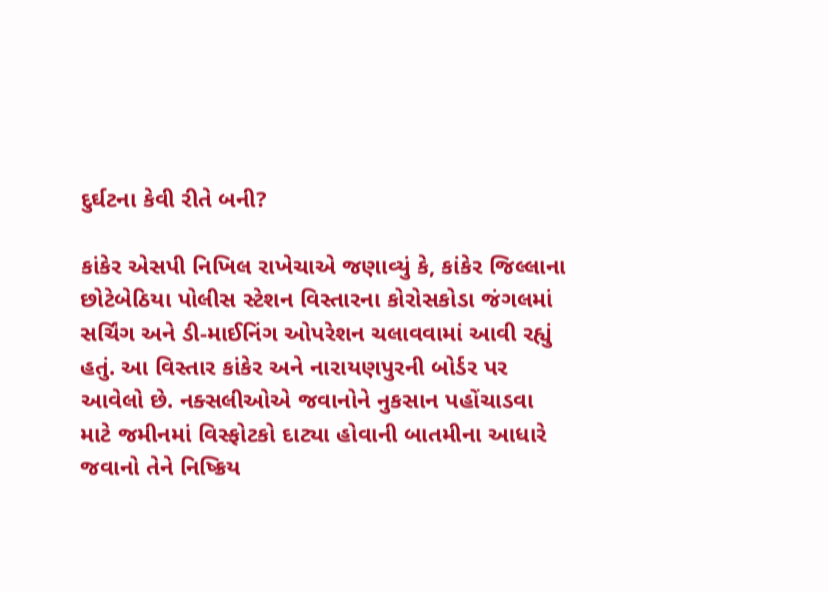દુર્ઘટના કેવી રીતે બની?

કાંકેર એસપી નિખિલ રાખેચાએ જણાવ્યું કે, કાંકેર જિલ્લાના છોટેબેઠિયા પોલીસ સ્ટેશન વિસ્તારના કોરોસકોડા જંગલમાં સર્ચિંગ અને ડી-માઈનિંગ ઓપરેશન ચલાવવામાં આવી રહ્યું હતું. આ વિસ્તાર કાંકેર અને નારાયણપુરની બોર્ડર પર આવેલો છે. નક્સલીઓએ જવાનોને નુકસાન પહોંચાડવા માટે જમીનમાં વિસ્ફોટકો દાટ્યા હોવાની બાતમીના આધારે જવાનો તેને નિષ્ક્રિય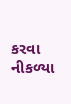કરવા નીકળ્યા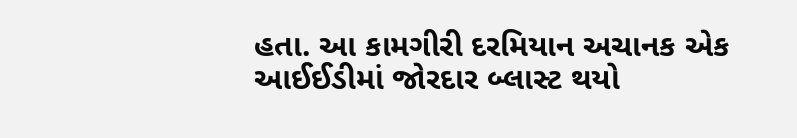હતા. આ કામગીરી દરમિયાન અચાનક એક આઈઈડીમાં જોરદાર બ્લાસ્ટ થયો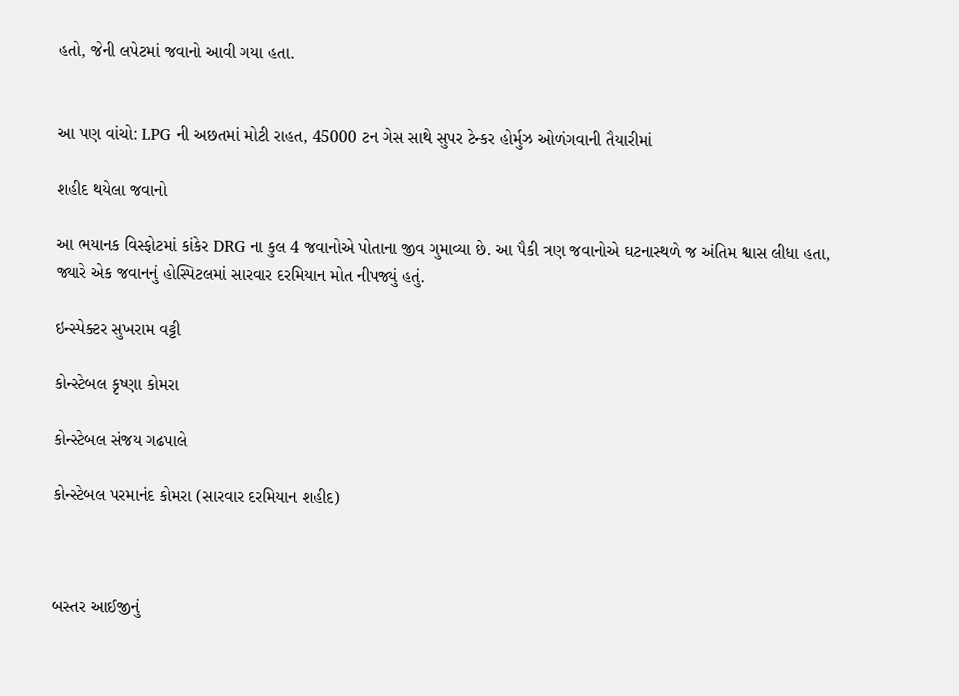હતો, જેની લપેટમાં જવાનો આવી ગયા હતા.


આ પણ વાંચો: LPG ની અછતમાં મોટી રાહત, 45000 ટન ગેસ સાથે સુપર ટેન્કર હોર્મુઝ ઓળંગવાની તૈયારીમાં

શહીદ થયેલા જવાનો

આ ભયાનક વિસ્ફોટમાં કાંકેર DRG ના કુલ 4 જવાનોએ પોતાના જીવ ગુમાવ્યા છે. આ પૈકી ત્રણ જવાનોએ ઘટનાસ્થળે જ અંતિમ શ્વાસ લીધા હતા, જ્યારે એક જવાનનું હોસ્પિટલમાં સારવાર દરમિયાન મોત નીપજ્યું હતું.

ઇન્સ્પેક્ટર સુખરામ વટ્ટી

કોન્સ્ટેબલ કૃષ્ણા કોમરા

કોન્સ્ટેબલ સંજય ગઢપાલે

કોન્સ્ટેબલ પરમાનંદ કોમરા (સારવાર દરમિયાન શહીદ)



બસ્તર આઈજીનું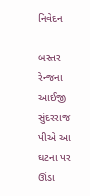નિવેદન

બસ્તર રેન્જના આઈજી સુંદરરાજ પીએ આ ઘટના પર ઊંડા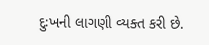દુઃખની લાગણી વ્યક્ત કરી છે.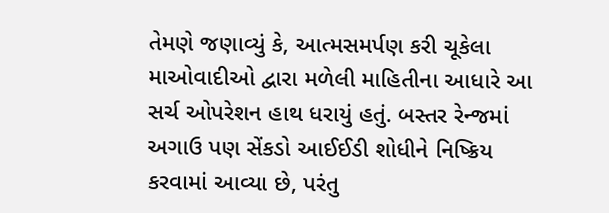તેમણે જણાવ્યું કે, આત્મસમર્પણ કરી ચૂકેલા માઓવાદીઓ દ્વારા મળેલી માહિતીના આધારે આ સર્ચ ઓપરેશન હાથ ધરાયું હતું. બસ્તર રેન્જમાં અગાઉ પણ સેંકડો આઈઈડી શોધીને નિષ્ક્રિય કરવામાં આવ્યા છે, પરંતુ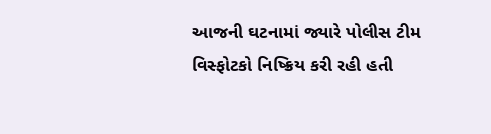આજની ઘટનામાં જ્યારે પોલીસ ટીમ વિસ્ફોટકો નિષ્ક્રિય કરી રહી હતી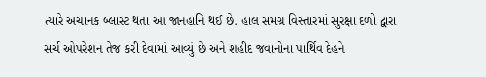ત્યારે અચાનક બ્લાસ્ટ થતા આ જાનહાનિ થઈ છે. હાલ સમગ્ર વિસ્તારમાં સુરક્ષા દળો દ્વારા સર્ચ ઓપરેશન તેજ કરી દેવામાં આવ્યું છે અને શહીદ જવાનોના પાર્થિવ દેહને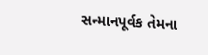સન્માનપૂર્વક તેમના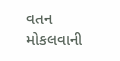વતન મોકલવાની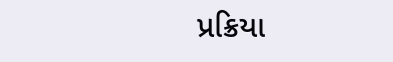પ્રક્રિયા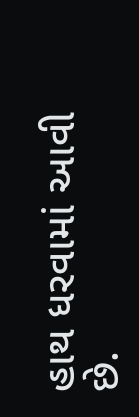હાથ ધરવામાં આવી છે.